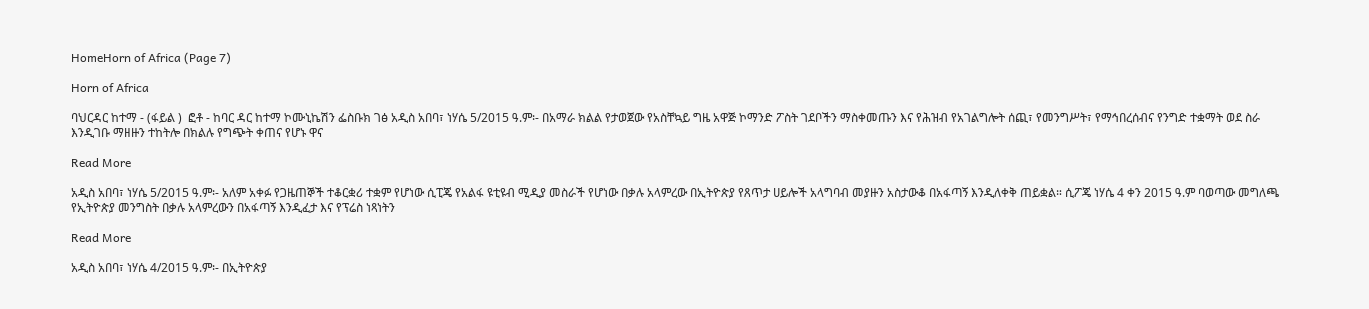HomeHorn of Africa (Page 7)

Horn of Africa

ባህርዳር ከተማ - (ፋይል )  ፎቶ - ከባር ዳር ከተማ ኮሙኒኬሽን ፌስቡክ ገፅ አዲስ አበባ፣ ነሃሴ 5/2015 ዓ.ም፡- በአማራ ክልል የታወጀው የአስቸኳይ ግዜ አዋጅ ኮማንድ ፖስት ገደቦችን ማስቀመጡን እና የሕዝብ የአገልግሎት ሰጪ፣ የመንግሥት፣ የማኅበረሰብና የንግድ ተቋማት ወደ ስራ እንዲገቡ ማዘዙን ተከትሎ በክልሉ የግጭት ቀጠና የሆኑ ዋና

Read More

አዲስ አበባ፣ ነሃሴ 5/2015 ዓ.ም፡- አለም አቀፉ የጋዜጠኞች ተቆርቋሪ ተቋም የሆነው ሲፒጄ የአልፋ ዩቲዩብ ሚዲያ መስራች የሆነው በቃሉ አላምረው በኢትዮጵያ የጸጥታ ሀይሎች አላግባብ መያዙን አስታውቆ በአፋጣኝ እንዲለቀቅ ጠይቋል። ሲፖጄ ነሃሴ 4 ቀን 2015 ዓ.ም ባወጣው መግለጫ የኢትዮጵያ መንግስት በቃሉ አላምረውን በአፋጣኝ እንዲፈታ እና የፕሬስ ነጻነትን

Read More

አዲስ አበባ፣ ነሃሴ 4/2015 ዓ.ም፡- በኢትዮጵያ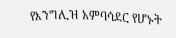የእንግሊዝ አምባሳደር የሆኑት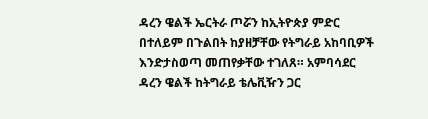ዳረን ዌልች ኤርትራ ጦሯን ከኢትዮጵያ ምድር በተለይም በጉልበት ከያዘቻቸው የትግራይ አከባቢዎች እንድታስወጣ መጠየቃቸው ተገለጸ። አምባሳደር ዳረን ዌልች ከትግራይ ቴሌቪዥን ጋር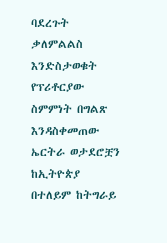ባደረጉት ቃለምልልስ እንድስታወቁት የፕሪቶርያው ስምምነት በግልጽ እንዳስቀመጠው ኤርትራ ወታደሮቿን ከኢትዮጵያ በተለይም ከትግራይ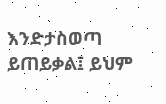እንድታስወጣ ይጠይቃል፤ ይህም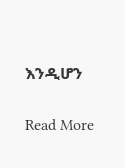እንዲሆን

Read More